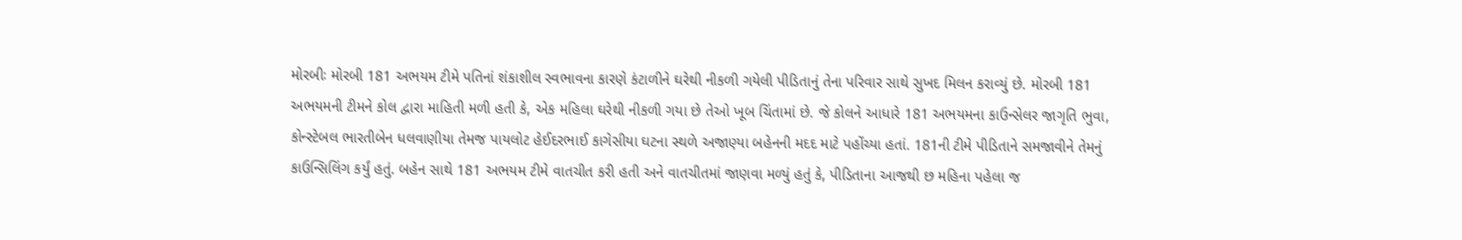મોરબીઃ મોરબી 181 અભયમ ટીમે પતિનાં શંકાશીલ સ્વભાવના કારણે કંટાળીને ઘરેથી નીકળી ગયેલી પીડિતાનું તેના પરિવાર સાથે સુખદ મિલન કરાવ્યું છે. મોરબી 181 અભયમની ટીમને કોલ દ્વારા માહિતી મળી હતી કે, એક મહિલા ઘરેથી નીકળી ગયા છે તેઓ ખૂબ ચિંતામાં છે. જે કોલને આધારે 181 અભયમના કાઉન્સેલર જાગૃતિ ભુવા, કોન્સ્ટેબલ ભારતીબેન ધલવાણીયા તેમજ પાયલોટ હેઈદરભાઈ કાગેસીયા ઘટના સ્થળે અજાણ્યા બહેનની મદદ માટે પહોંચ્યા હતાં. 181ની ટીમે પીડિતાને સમજાવીને તેમનું કાઉન્સિલિંગ કર્યું હતું. બહેન સાથે 181 અભયમ ટીમે વાતચીત કરી હતી અને વાતચીતમાં જાણવા મળ્યું હતું કે, પીડિતાના આજથી છ મહિના પહેલા જ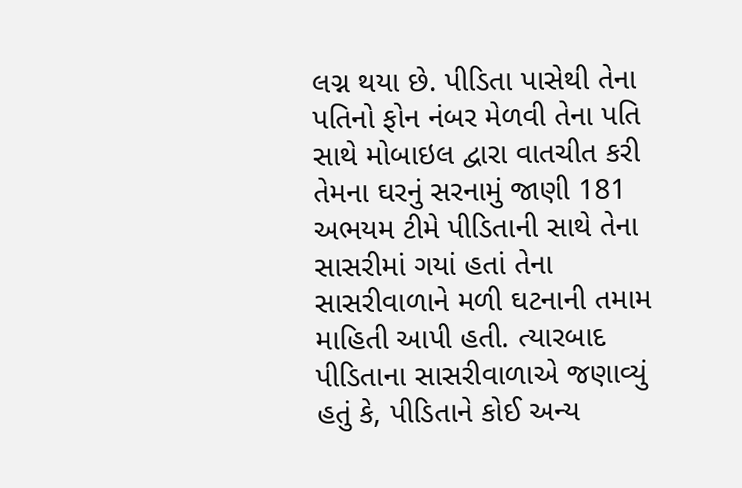લગ્ન થયા છે. પીડિતા પાસેથી તેના પતિનો ફોન નંબર મેળવી તેના પતિ સાથે મોબાઇલ દ્વારા વાતચીત કરી તેમના ઘરનું સરનામું જાણી 181 અભયમ ટીમે પીડિતાની સાથે તેના સાસરીમાં ગયાં હતાં તેના સાસરીવાળાને મળી ઘટનાની તમામ માહિતી આપી હતી. ત્યારબાદ પીડિતાના સાસરીવાળાએ જણાવ્યું હતું કે, પીડિતાને કોઈ અન્ય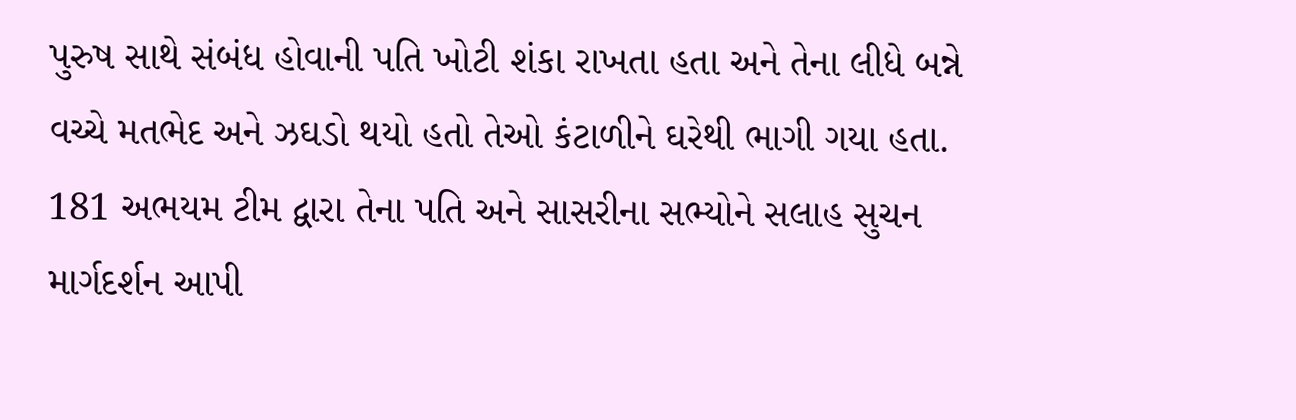પુરુષ સાથે સંબંધ હોવાની પતિ ખોટી શંકા રાખતા હતા અને તેના લીધે બન્ને વચ્ચે મતભેદ અને ઝઘડો થયો હતો તેઓ કંટાળીને ઘરેથી ભાગી ગયા હતા. 181 અભયમ ટીમ દ્વારા તેના પતિ અને સાસરીના સભ્યોને સલાહ સુચન માર્ગદર્શન આપી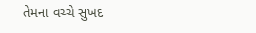તેમના વચ્ચે સુખદ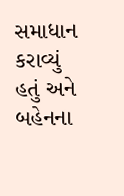સમાધાન કરાવ્યું હતું અને બહેનના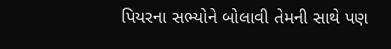પિયરના સભ્યોને બોલાવી તેમની સાથે પણ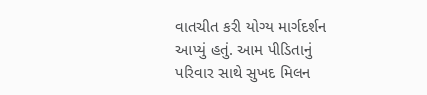વાતચીત કરી યોગ્ય માર્ગદર્શન આપ્યું હતું. આમ પીડિતાનું પરિવાર સાથે સુખદ મિલન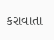કરાવાતા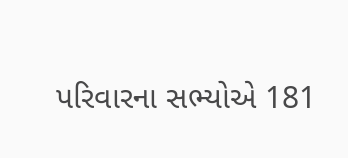પરિવારના સભ્યોએ 181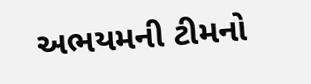અભયમની ટીમનો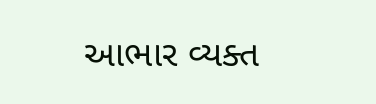આભાર વ્યક્ત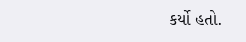કર્યો હતો.